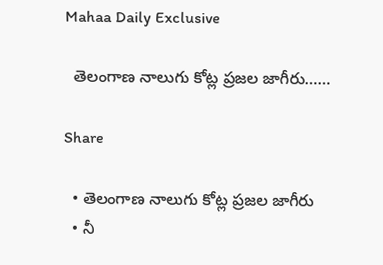Mahaa Daily Exclusive

  తెలంగాణ నాలుగు కోట్ల ప్రజల జాగీరు……

Share

  • తెలంగాణ నాలుగు కోట్ల ప్రజల జాగీరు
  • నీ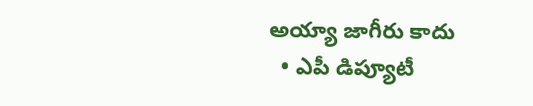అయ్యా జాగీరు కాదు
  • ఎపీ డిప్యూటీ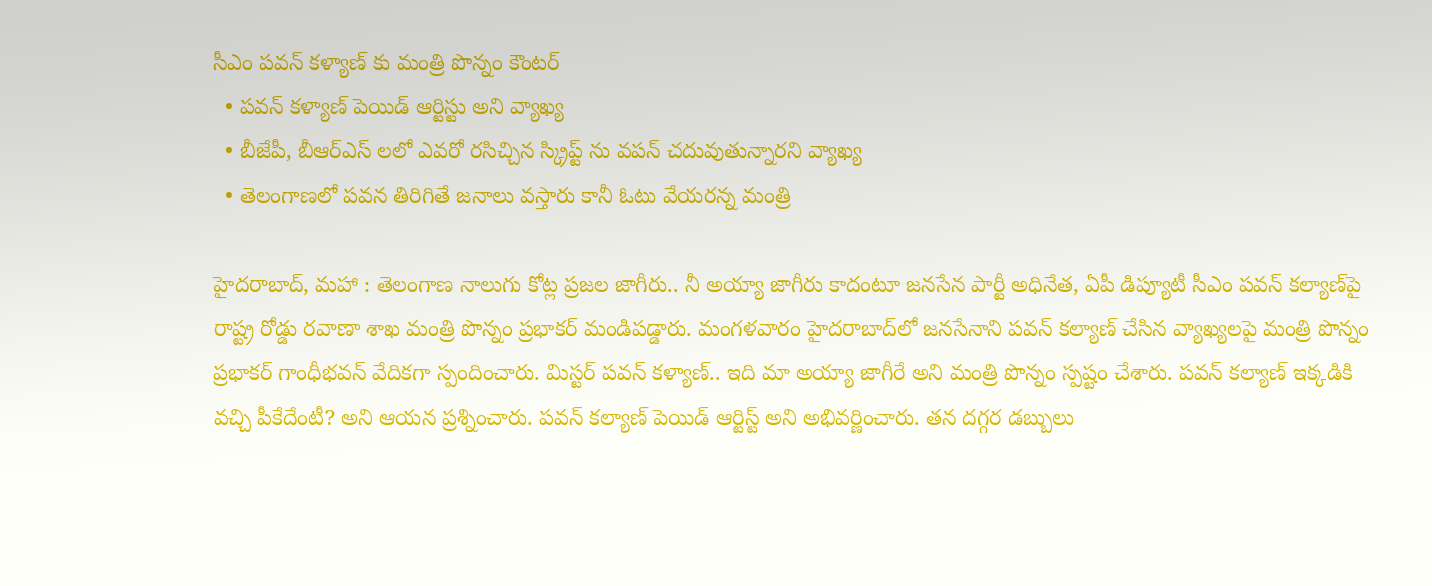సీఎం పవన్ కళ్యాణ్ కు మంత్రి పొన్నం కౌంటర్
  • పవన్ కళ్యాణ్ పెయిడ్ ఆర్టిస్టు అని వ్యాఖ్య
  • బీజేపీ, బీఆర్ఎస్ లలో ఎవరో రసిచ్చిన స్క్రిప్ట్ ను వపన్ చదువుతున్నారని వ్యాఖ్య
  • తెలంగాణలో పవన తిరిగితే జనాలు వస్తారు కానీ ఓటు వేయరన్న మంత్రి

హైదరాబాద్, మహా : తెలంగాణ నాలుగు కోట్ల ప్రజల జాగీరు.. నీ అయ్యా జాగీరు కాదంటూ జనసేన పార్టీ అధినేత, ఏపీ డిప్యూటీ సీఎం పవన్ కల్యాణ్‌పై రాష్ట్ర రోడ్డు రవాణా శాఖ మంత్రి పొన్నం ప్రభాకర్ మండిపడ్డారు. మంగళవారం హైదరాబాద్‌లో జనసేనాని పవన్ కల్యాణ్ చేసిన వ్యాఖ్యలపై మంత్రి పొన్నం ప్రభాకర్ గాంధీభవన్‌ వేదికగా స్పందించారు. మిస్టర్ పవన్ కళ్యాణ్.. ఇది మా అయ్యా జాగీరే అని మంత్రి పొన్నం స్పష్టం చేశారు. పవన్ కల్యాణ్ ఇక్కడికి వచ్చి పీకేదేంటీ? అని ఆయన ప్రశ్నించారు. పవన్ కల్యాణ్ పెయిడ్ ఆర్టిస్ట్ అని అభివర్ణించారు. తన దగ్గర డబ్బులు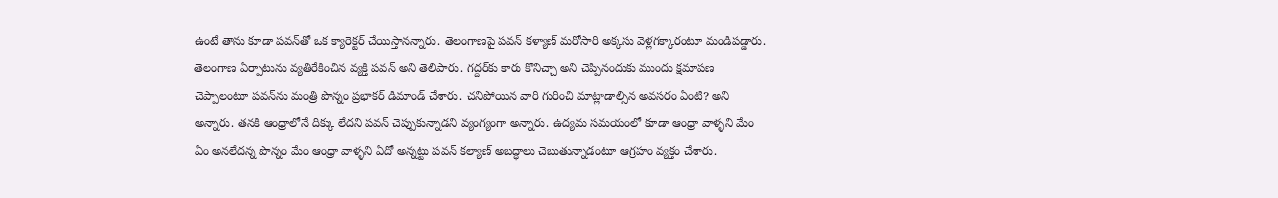ఉంటే తాను కూడా పవన్‌తో ఒక క్యారెక్టర్ చేయిస్తానన్నారు. తెలంగాణపై పవన్ కళ్యాణ్ మరోసారి అక్కసు వెళ్లగక్కారంటూ మండిపడ్డారు. తెలంగాణ ఏర్పాటును వ్యతిరేకించిన వ్యక్తి పవన్ అని తెలిపారు. గద్దర్‌కు కారు కొనిచ్చా అని చెప్పినందుకు ముందు క్షమాపణ చెప్పాలంటూ పవన్‌ను మంత్రి పొన్నం ప్రభాకర్ డిమాండ్ చేశారు. చనిపోయిన వారి గురించి మాట్లాడాల్సిన అవసరం ఏంటి? అని అన్నారు. తనకి ఆంధ్రాలోనే దిక్కు లేదని పవన్ చెప్పుకున్నాడని వ్యంగ్యంగా అన్నారు. ఉద్యమ సమయంలో కూడా ఆంధ్రా వాళ్ళని మేం ఏం అనలేదన్న పొన్నం మేం ఆంధ్రా వాళ్ళని ఏదో అన్నట్టు పవన్ కల్యాణ్ అబద్ధాలు చెబుతున్నాడంటూ ఆగ్రహం వ్యక్తం చేశారు.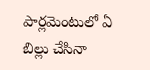పార్లమెంటులో ఏ బిల్లు చేసినా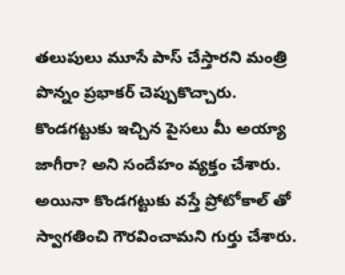తలుపులు మూసే పాస్ చేస్తారని మంత్రి పొన్నం ప్రభాకర్ చెప్పుకొచ్చారు. కొండగట్టుకు ఇచ్చిన పైసలు మీ అయ్యా జాగీరా? అని సందేహం వ్యక్తం చేశారు. అయినా కొండగట్టుకు వస్తే ప్రోటోకాల్ తో స్వాగతించి గౌరవించామని గుర్తు చేశారు.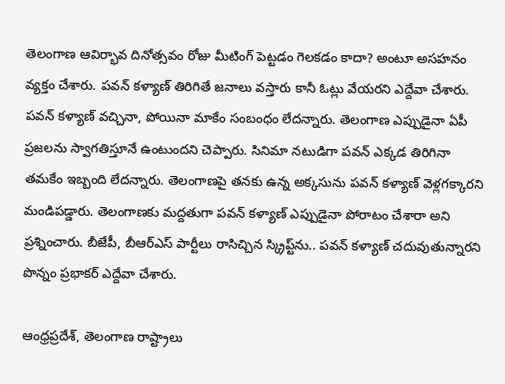తెలంగాణ ఆవిర్భావ దినోత్సవం రోజు మీటింగ్ పెట్టడం గెలకడం కాదా? అంటూ అసహనం వ్యక్తం చేశారు. పవన్ కళ్యాణ్ తిరిగితే జనాలు వస్తారు కానీ ఓట్లు వేయరని ఎద్దేవా చేశారు. పవన్ కళ్యాణ్ వచ్చినా, పోయినా మాకేం సంబంధం లేదన్నారు. తెలంగాణ ఎప్పుడైనా ఏపీ ప్రజలను స్వాగతిస్తూనే ఉంటుందని చెప్పారు. సినిమా నటుడిగా పవన్ ఎక్కడ తిరిగినా తమకేం ఇబ్బంది లేదన్నారు. తెలంగాణపై తనకు ఉన్న అక్కసును పవన్ కళ్యాణ్ వెళ్లగక్కారని మండిపడ్డారు. తెలంగాణకు మద్దతుగా పవన్ కళ్యాణ్ ఎప్పుడైనా పోరాటం చేశారా అని ప్రశ్నించారు. బీజేపీ, బీఆర్ఎస్ పార్టీలు రాసిచ్చిన స్క్రిప్ట్‌ను.. పవన్ కళ్యాణ్ చదువుతున్నారని పొన్నం ప్రభాకర్ ఎద్దేవా చేశారు.

ఆంధ్రప్రదేశ్, తెలంగాణ రాష్ట్రాలు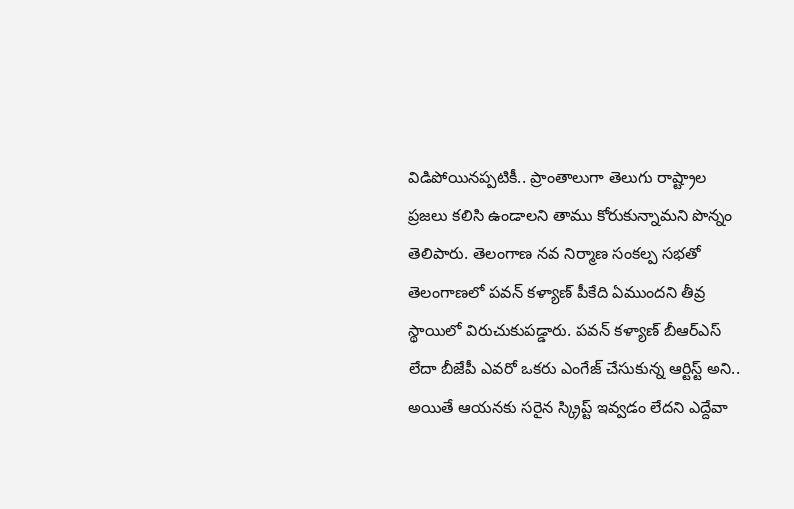విడిపోయినప్పటికీ.. ప్రాంతాలుగా తెలుగు రాష్ట్రాల ప్రజలు కలిసి ఉండాలని తాము కోరుకున్నామని పొన్నం తెలిపారు. తెలంగాణ నవ నిర్మాణ సంకల్ప సభతో తెలంగాణలో పవన్ కళ్యాణ్ పీకేది ఏముందని తీవ్ర స్థాయిలో విరుచుకుపడ్డారు. పవన్ కళ్యాణ్ బీఆర్ఎస్ లేదా బీజేపీ ఎవరో ఒకరు ఎంగేజ్ చేసుకున్న ఆర్టిస్ట్ అని.. అయితే ఆయనకు సరైన స్క్రిప్ట్ ఇవ్వడం లేదని ఎద్దేవా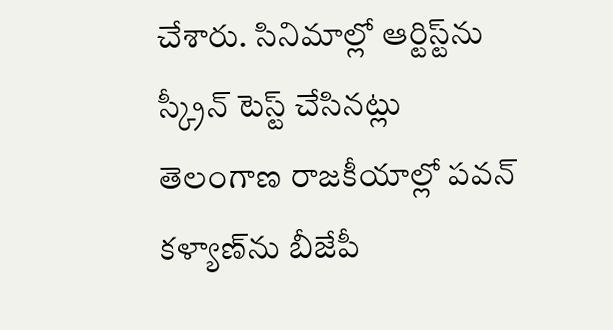చేశారు. సినిమాల్లో ఆర్టిస్ట్‌ను స్క్రీన్ టెస్ట్ చేసినట్లు తెలంగాణ రాజకీయాల్లో పవన్ కళ్యాణ్‌ను బీజేపీ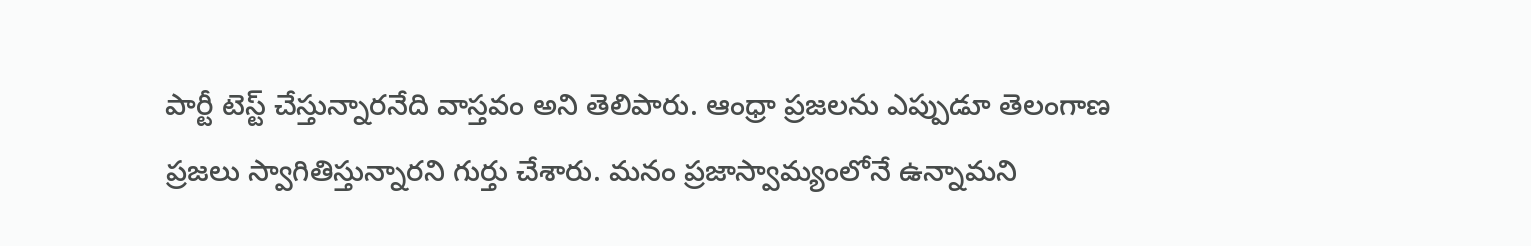పార్టీ టెస్ట్ చేస్తున్నారనేది వాస్తవం అని తెలిపారు. ఆంధ్రా ప్రజలను ఎప్పుడూ తెలంగాణ ప్రజలు స్వాగితిస్తున్నారని గుర్తు చేశారు. మనం ప్రజాస్వామ్యంలోనే ఉన్నామని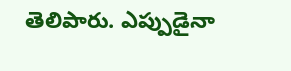తెలిపారు. ఎప్పుడైనా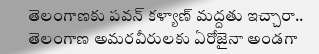తెలంగాణకు పవన్ కళ్యాణ్ మద్దతు ఇచ్చారా.. తెలంగాణ అమరవీరులకు ఏరోజైనా అండగా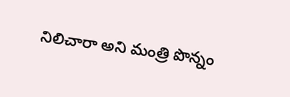నిలిచారా అని మంత్రి పొన్నం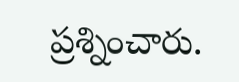ప్రశ్నించారు.